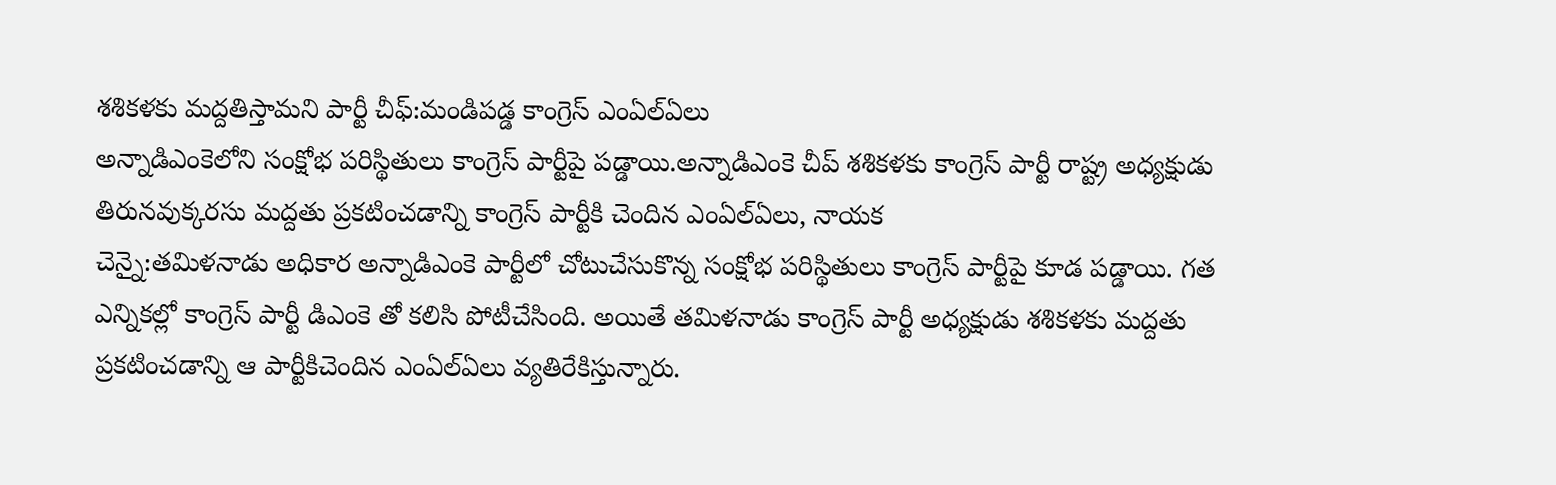శశికళకు మద్దతిస్తామని పార్టీ చీఫ్:మండిపడ్డ కాంగ్రెస్ ఎంఏల్ఏలు
అన్నాడిఎంకెలోని సంక్షోభ పరిస్థితులు కాంగ్రెస్ పార్టీపై పడ్డాయి.అన్నాడిఎంకె చీప్ శశికళకు కాంగ్రెస్ పార్టీ రాష్ట్ర అధ్యక్షుడు తిరునవుక్కరసు మద్దతు ప్రకటించడాన్ని కాంగ్రెస్ పార్టీకి చెందిన ఎంఏల్ఏలు, నాయక
చెన్నై:తమిళనాడు అధికార అన్నాడిఎంకె పార్టీలో చోటుచేసుకొన్న సంక్షోభ పరిస్థితులు కాంగ్రెస్ పార్టీపై కూడ పడ్డాయి. గత ఎన్నికల్లో కాంగ్రెస్ పార్టీ డిఎంకె తో కలిసి పోటీచేసింది. అయితే తమిళనాడు కాంగ్రెస్ పార్టీ అధ్యక్షుడు శశికళకు మద్దతు ప్రకటించడాన్ని ఆ పార్టీకిచెందిన ఎంఏల్ఏలు వ్యతిరేకిస్తున్నారు.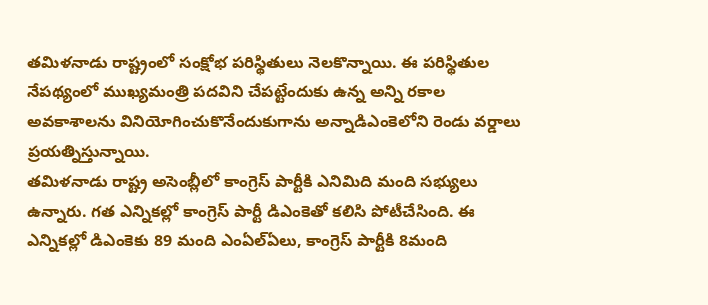తమిళనాడు రాష్ట్రంలో సంక్షోభ పరిస్థితులు నెలకొన్నాయి. ఈ పరిస్థితుల నేపథ్యంలో ముఖ్యమంత్రి పదవిని చేపట్టేందుకు ఉన్న అన్ని రకాల అవకాశాలను వినియోగించుకొనేందుకుగాను అన్నాడిఎంకెలోని రెండు వర్డాలు ప్రయత్నిస్తున్నాయి.
తమిళనాడు రాష్ట్ర అసెంబ్లీలో కాంగ్రెస్ పార్టీకి ఎనిమిది మంది సభ్యులు ఉన్నారు. గత ఎన్నికల్లో కాంగ్రెస్ పార్టీ డిఎంకెతో కలిసి పోటీచేసింది. ఈ ఎన్నికల్లో డిఎంకెకు 89 మంది ఎంఏల్ఏలు, కాంగ్రెస్ పార్టీకి 8మంది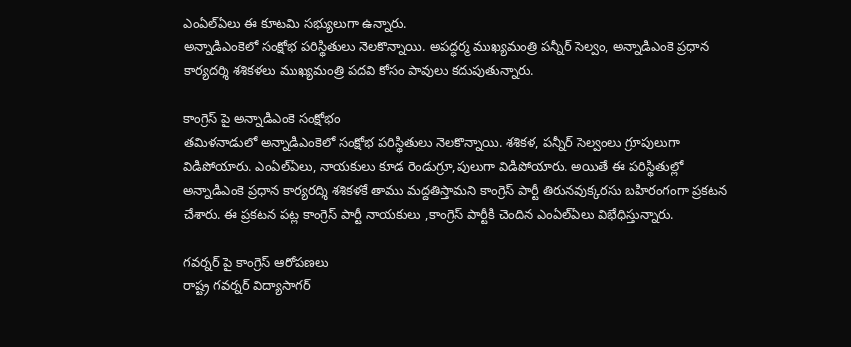ఎంఏల్ఏలు ఈ కూటమి సభ్యులుగా ఉన్నారు.
అన్నాడిఎంకెలో సంక్షోభ పరిస్థితులు నెలకొన్నాయి. అపద్ధర్మ ముఖ్యమంత్రి పన్నీర్ సెల్వం, అన్నాడిఎంకె ప్రధాన కార్యదర్శి శశికళలు ముఖ్యమంత్రి పదవి కోసం పావులు కదుపుతున్నారు.

కాంగ్రెస్ పై అన్నాడిఎంకె సంక్షోభం
తమిళనాడులో అన్నాడిఎంకెలో సంక్షోభ పరిస్థితులు నెలకొన్నాయి. శశికళ, పన్నీర్ సెల్వంలు గ్రూపులుగా విడిపోయారు. ఎంఏల్ఏలు, నాయకులు కూడ రెండుగ్రూ,పులుగా విడిపోయారు. అయితే ఈ పరిస్థితుల్లో అన్నాడిఎంకె ప్రధాన కార్యరద్శి శశికళకే తాము మద్దతిస్తామని కాంగ్రెస్ పార్టీ తిరునవుక్కరసు బహిరంగంగా ప్రకటన చేశారు. ఈ ప్రకటన పట్ల కాంగ్రెస్ పార్టీ నాయకులు ,కాంగ్రెస్ పార్టీకి చెందిన ఎంఏల్ఏలు విభేధిస్తున్నారు.

గవర్నర్ పై కాంగ్రెస్ ఆరోపణలు
రాష్ట్ర గవర్నర్ విద్యాసాగర్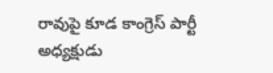రావుపై కూడ కాంగ్రెస్ పార్టీ అధ్యక్షుడు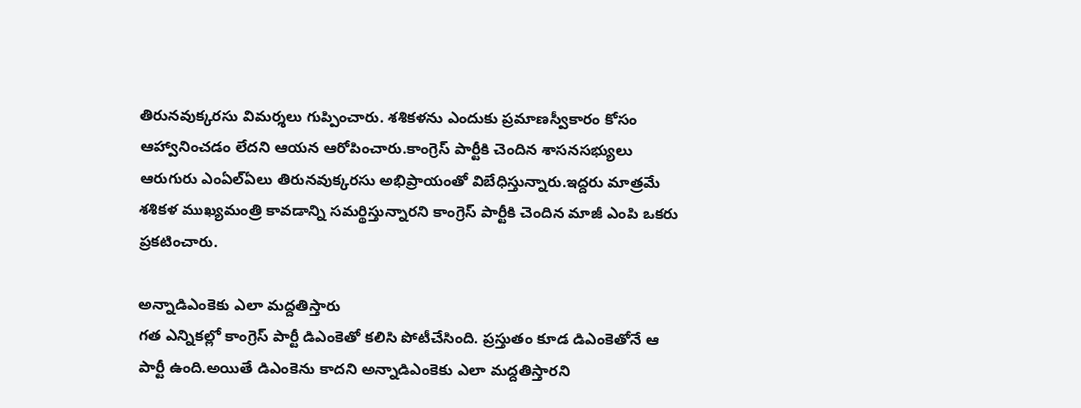తిరునవుక్కరసు విమర్శలు గుప్పించారు. శశికళను ఎందుకు ప్రమాణస్వీకారం కోసం ఆహ్వానించడం లేదని ఆయన ఆరోపించారు.కాంగ్రెస్ పార్టీకి చెందిన శాసనసభ్యులు ఆరుగురు ఎంఏల్ఏలు తిరునవుక్కరసు అభిప్రాయంతో విబేధిస్తున్నారు.ఇద్దరు మాత్రమే శశికళ ముఖ్యమంత్రి కావడాన్ని సమర్థిస్తున్నారని కాంగ్రెస్ పార్టీకి చెందిన మాజీ ఎంపి ఒకరు ప్రకటించారు.

అన్నాడిఎంకెకు ఎలా మద్దతిస్తారు
గత ఎన్నికల్లో కాంగ్రెస్ పార్టీ డిఎంకెతో కలిసి పోటీచేసింది. ప్రస్తుతం కూడ డిఎంకెతోనే ఆ పార్టీ ఉంది.అయితే డిఎంకెను కాదని అన్నాడిఎంకెకు ఎలా మద్దతిస్తారని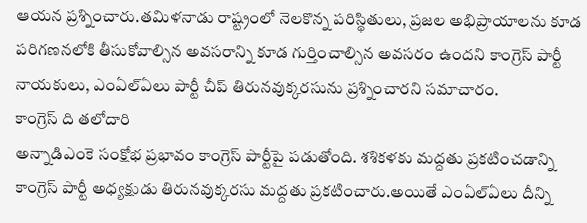ఆయన ప్రశ్నించారు.తమిళనాడు రాష్ట్రంలో నెలకొన్న పరిస్థితులు, ప్రజల అభిప్రాయాలను కూడ పరిగణనలోకి తీసుకోవాల్సిన అవసరాన్ని కూడ గుర్తించాల్సిన అవసరం ఉందని కాంగ్రెస్ పార్టీ నాయకులు, ఎంఏల్ఏలు పార్టీ చీప్ తిరునవుక్కరసును ప్రశ్నించారని సమాచారం.
కాంగ్రెస్ ది తలోదారి
అన్నాడిఎంకె సంక్షోభ ప్రభావం కాంగ్రెస్ పార్టీపై పడుతోంది. శశికళకు మద్దతు ప్రకటించడాన్ని కాంగ్రెస్ పార్టీ అధ్యక్షుడు తిరునవుక్కరసు మద్దతు ప్రకటించారు.అయితే ఎంఏల్ఏలు దీన్ని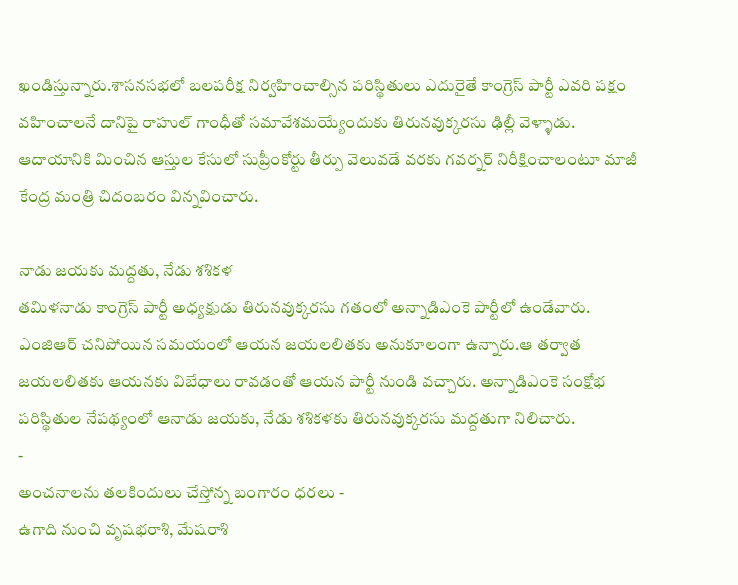ఖండిస్తున్నారు.శాసనసభలో బలపరీక్ష నిర్వహించాల్సిన పరిస్థితులు ఎదురైతే కాంగ్రెస్ పార్టీ ఎవరి పక్షం వహించాలనే దానిపై రాహుల్ గాంధీతో సమావేశమయ్యేందుకు తిరునవుక్కరసు ఢిల్లీ వెళ్ళాడు. ఆదాయానికి మించిన ఆస్తుల కేసులో సుప్రీంకోర్టు తీర్పు వెలువడే వరకు గవర్నర్ నిరీక్షించాలంటూ మాజీ కేంద్ర మంత్రి చిదంబరం విన్నవించారు.

నాడు జయకు మద్దతు, నేడు శశికళ
తమిళనాడు కాంగ్రెస్ పార్టీ అధ్యక్షుడు తిరునవుక్కరసు గతంలో అన్నాడిఎంకె పార్టీలో ఉండేవారు. ఎంజిఆర్ చనిపోయిన సమయంలో ఆయన జయలలితకు అనుకూలంగా ఉన్నారు.ఆ తర్వాత జయలలితకు ఆయనకు విబేధాలు రావడంతో ఆయన పార్టీ నుండి వచ్చారు. అన్నాడిఎంకె సంక్షోభ పరిస్థితుల నేపథ్యంలో ఆనాడు జయకు, నేడు శశికళకు తిరునవుక్కరసు మద్దతుగా నిలిచారు.
-
అంచనాలను తలకిందులు చేస్తోన్న బంగారం ధరలు -
ఉగాది నుంచి వృషభరాశి, మేషరాశి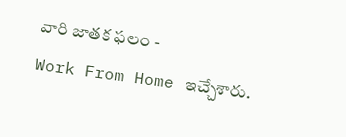వారి జాతక ఫలం -
Work From Home ఇచ్చేశారు.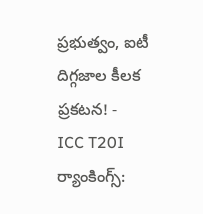ప్రభుత్వం, ఐటీ దిగ్గజాల కీలక ప్రకటన! -
ICC T20I ర్యాంకింగ్స్: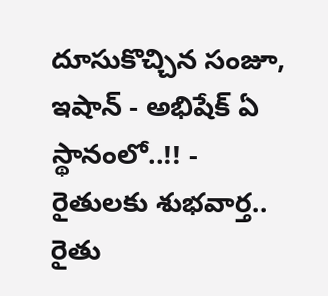దూసుకొచ్చిన సంజూ, ఇషాన్ - అభిషేక్ ఏ స్థానంలో..!! -
రైతులకు శుభవార్త.. రైతు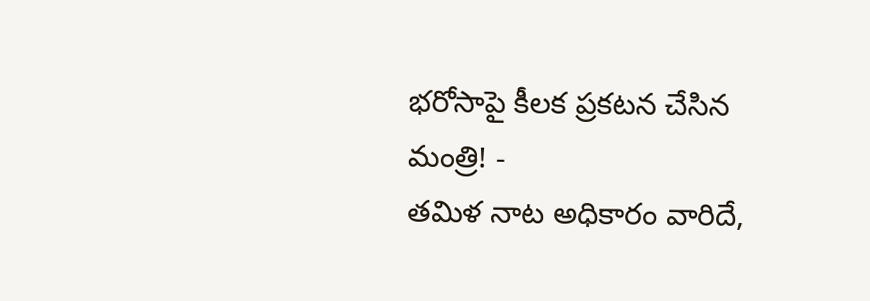భరోసాపై కీలక ప్రకటన చేసిన మంత్రి! -
తమిళ నాట అధికారం వారిదే,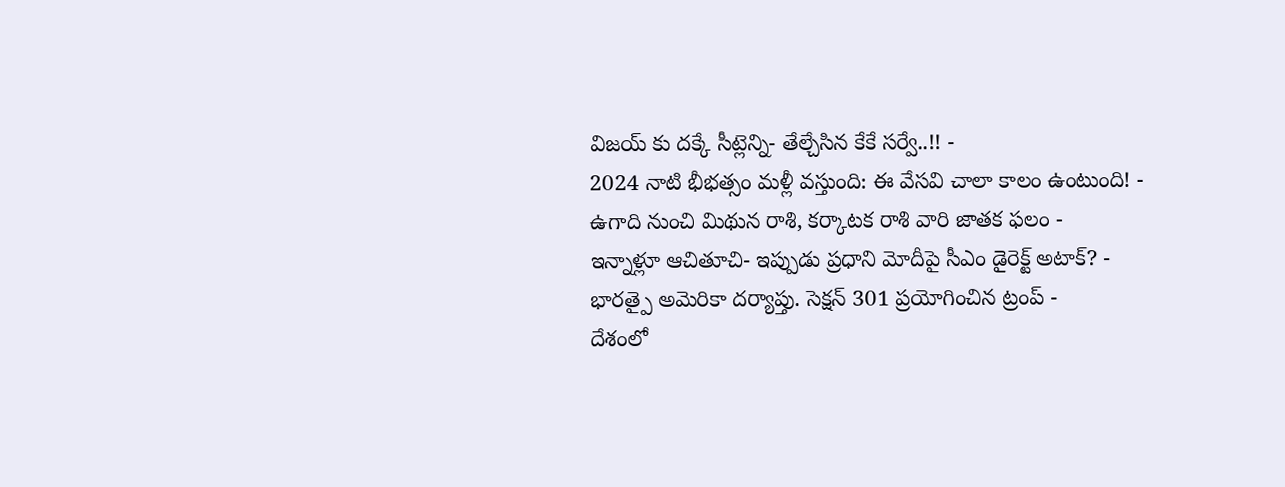విజయ్ కు దక్కే సీట్లెన్ని- తేల్చేసిన కేకే సర్వే..!! -
2024 నాటి భీభత్సం మళ్లీ వస్తుంది: ఈ వేసవి చాలా కాలం ఉంటుంది! -
ఉగాది నుంచి మిథున రాశి, కర్కాటక రాశి వారి జాతక ఫలం -
ఇన్నాళ్లూ ఆచితూచి- ఇప్పుడు ప్రధాని మోదీపై సీఎం డైరెక్ట్ అటాక్? -
భారత్పై అమెరికా దర్యాప్తు. సెక్షన్ 301 ప్రయోగించిన ట్రంప్ -
దేశంలో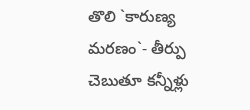తొలి `కారుణ్య మరణం`- తీర్పు చెబుతూ కన్నీళ్లు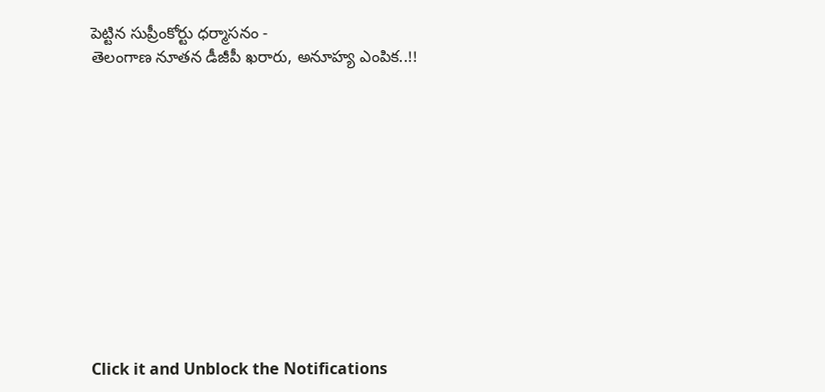పెట్టిన సుప్రీంకోర్టు ధర్మాసనం -
తెలంగాణ నూతన డీజీపీ ఖరారు, అనూహ్య ఎంపిక..!!












Click it and Unblock the Notifications